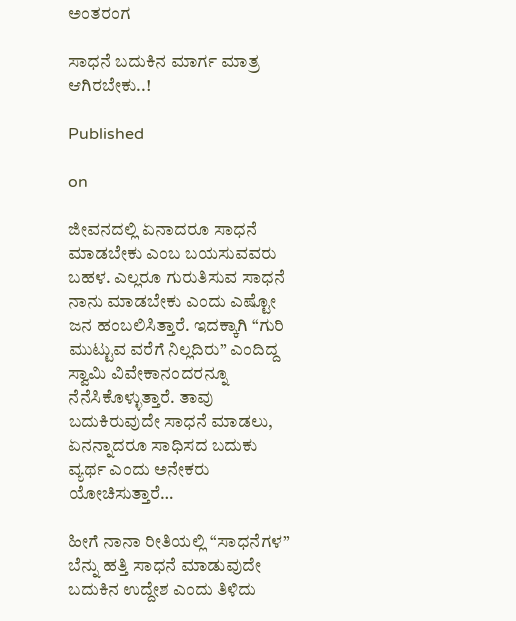ಅಂತರಂಗ

ಸಾಧನೆ ಬದುಕಿನ ಮಾರ್ಗ ಮಾತ್ರ ಆಗಿರಬೇಕು..!

Published

on

ಜೀವನದಲ್ಲಿ ಏನಾದರೂ ಸಾಧನೆ ಮಾಡಬೇಕು ಎಂಬ ಬಯಸುವವರು ಬಹಳ. ಎಲ್ಲರೂ ಗುರುತಿಸುವ ಸಾಧನೆ ನಾನು ಮಾಡಬೇಕು ಎಂದು ಎಷ್ಟೋ ಜನ ಹಂಬಲಿಸಿತ್ತಾರೆ. ಇದಕ್ಕಾಗಿ “ಗುರಿ ಮುಟ್ಟುವ ವರೆಗೆ ನಿಲ್ಲದಿರು” ಎಂದಿದ್ದ ಸ್ವಾಮಿ ವಿವೇಕಾನಂದರನ್ನೂ ನೆನೆಸಿಕೊಳ್ಳುತ್ತಾರೆ. ತಾವು ಬದುಕಿರುವುದೇ ಸಾಧನೆ ಮಾಡಲು, ಏನನ್ನಾದರೂ ಸಾಧಿಸದ ಬದುಕು ವ್ಯರ್ಥ ಎಂದು ಅನೇಕರು ಯೋಚಿಸುತ್ತಾರೆ…

ಹೀಗೆ ನಾನಾ ರೀತಿಯಲ್ಲಿ “ಸಾಧನೆಗಳ” ಬೆನ್ನು ಹತ್ತಿ ಸಾಧನೆ ಮಾಡುವುದೇ ಬದುಕಿನ ಉದ್ದೇಶ ಎಂದು ತಿಳಿದು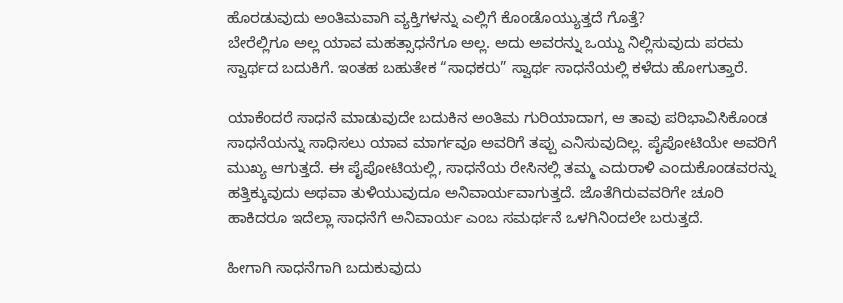ಹೊರಡುವುದು ಅಂತಿಮವಾಗಿ ವ್ಯಕ್ತಿಗಳನ್ನು ಎಲ್ಲಿಗೆ ಕೊಂಡೊಯ್ಯುತ್ತದೆ ಗೊತ್ತೆ?
ಬೇರೆಲ್ಲಿಗೂ ಅಲ್ಲ ಯಾವ ಮಹತ್ಸಾಧನೆಗೂ ಅಲ್ಲ. ಅದು ಅವರನ್ನು ಒಯ್ದು ನಿಲ್ಲಿಸುವುದು ಪರಮ ಸ್ವಾರ್ಥದ ಬದುಕಿಗೆ. ಇಂತಹ ಬಹುತೇಕ “ಸಾಧಕರು” ಸ್ವಾರ್ಥ ಸಾಧನೆಯಲ್ಲಿ ಕಳೆದು ಹೋಗುತ್ತಾರೆ.

ಯಾಕೆಂದರೆ ಸಾಧನೆ ಮಾಡುವುದೇ ಬದುಕಿನ ಅಂತಿಮ ಗುರಿಯಾದಾಗ, ಆ ತಾವು ಪರಿಭಾವಿಸಿಕೊಂಡ ಸಾಧನೆಯನ್ನು ಸಾಧಿಸಲು ಯಾವ ಮಾರ್ಗವೂ ಅವರಿಗೆ ತಪ್ಪು ಎನಿಸುವುದಿಲ್ಲ. ಪೈಪೋಟಿಯೇ ಅವರಿಗೆ ಮುಖ್ಯ ಆಗುತ್ತದೆ. ಈ ಪೈಪೋಟಿಯಲ್ಲಿ, ಸಾಧನೆಯ ರೇಸಿ‌ನಲ್ಲಿ ತಮ್ಮ ಎದುರಾಳಿ ಎಂದುಕೊಂಡವರನ್ನು ಹತ್ತಿಕ್ಕುವುದು ಅಥವಾ ತುಳಿಯುವುದೂ ಅನಿವಾರ್ಯವಾಗುತ್ತದೆ. ಜೊತೆಗಿರುವವರಿಗೇ ಚೂರಿ ಹಾಕಿದರೂ ಇದೆಲ್ಲಾ ಸಾಧನೆಗೆ ಅನಿವಾರ್ಯ ಎಂಬ ಸಮರ್ಥನೆ ಒಳಗಿನಿಂದಲೇ ಬರುತ್ತದೆ.

ಹೀಗಾಗಿ ಸಾಧನೆಗಾಗಿ ಬದುಕುವುದು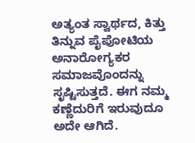ಅತ್ಯಂತ ಸ್ವಾರ್ಥದ, ಕಿತ್ತು ತಿನ್ನುವ ಪೈಪೋಟಿಯ ಅನಾರೋಗ್ಯಕರ ಸಮಾಜವೊಂದನ್ನು ಸೃಷ್ಟಿಸುತ್ತದೆ. ಈಗ ನಮ್ಮ ಕಣ್ಣೆದುರಿಗೆ ಇರುವುದೂ ಅದೇ ಆಗಿದೆ.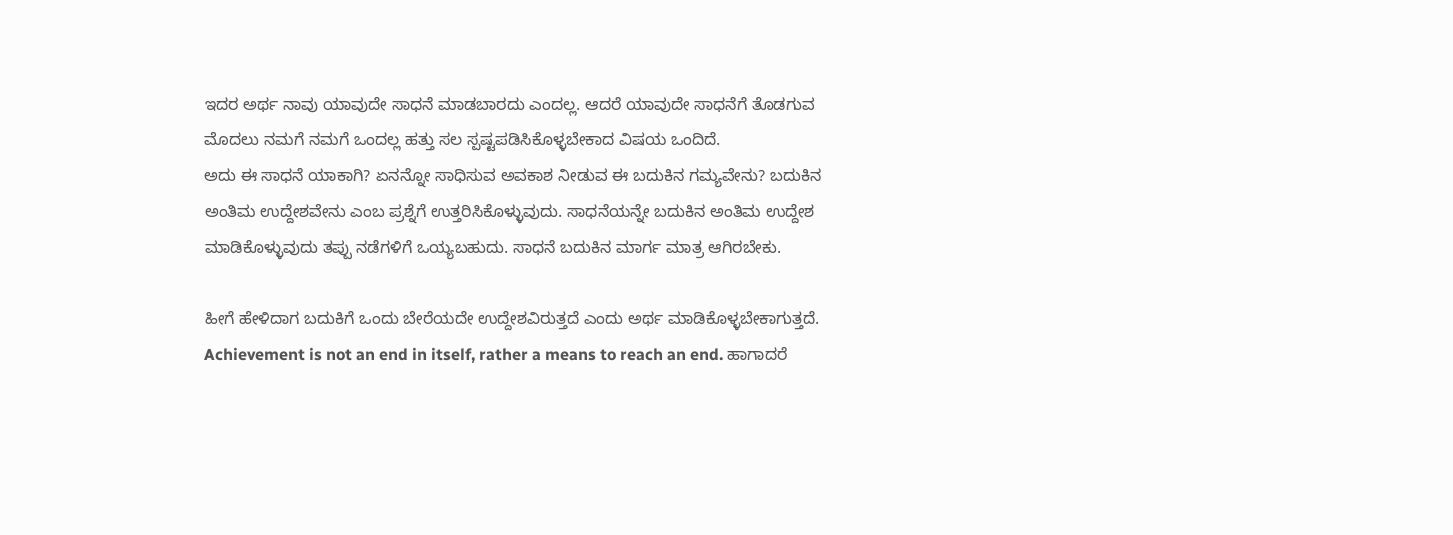ಇದರ ಅರ್ಥ ನಾವು ಯಾವುದೇ ಸಾಧನೆ ಮಾಡಬಾರದು ಎಂದಲ್ಲ. ಆದರೆ ಯಾವುದೇ ಸಾಧನೆಗೆ ತೊಡಗುವ‌ ಮೊದಲು ನಮಗೆ ನಮಗೆ ಒಂದಲ್ಲ ಹತ್ತು ಸಲ ಸ್ಪಷ್ಟಪಡಿಸಿಕೊಳ್ಳಬೇಕಾದ ವಿಷಯ ಒಂದಿದೆ.
ಅದು ಈ ಸಾಧನೆ ಯಾಕಾಗಿ? ಏನನ್ನೋ ಸಾಧಿಸುವ ಅವಕಾಶ ನೀಡುವ ಈ ಬದುಕಿನ ಗಮ್ಯವೇನು? ಬದುಕಿನ ಅಂತಿಮ ಉದ್ದೇಶವೇನು ಎಂಬ ಪ್ರಶ್ನೆಗೆ ಉತ್ತರಿಸಿಕೊಳ್ಳುವುದು. ಸಾಧನೆಯನ್ನೇ ಬದುಕಿನ ಅಂತಿಮ ಉದ್ದೇಶ ಮಾಡಿಕೊಳ್ಳುವುದು ತಪ್ಪು ನಡೆಗಳಿಗೆ ಒಯ್ಯಬಹುದು. ಸಾಧನೆ ಬದುಕಿನ ಮಾರ್ಗ ಮಾತ್ರ ಆಗಿರಬೇಕು.

ಹೀಗೆ ಹೇಳಿದಾಗ ಬದುಕಿಗೆ ಒಂದು ಬೇರೆಯದೇ ಉದ್ದೇಶವಿರುತ್ತದೆ ಎಂದು ಅರ್ಥ ಮಾಡಿಕೊಳ್ಳಬೇಕಾಗುತ್ತದೆ. Achievement is not an end in itself, rather a means to reach an end. ಹಾಗಾದರೆ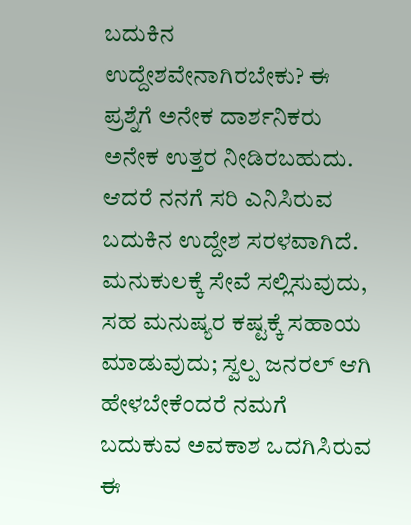ಬದುಕಿನ ಉದ್ದೇಶವೇನಾಗಿರಬೇಕು? ಈ ಪ್ರಶ್ನೆಗೆ ಅನೇಕ ದಾರ್ಶನಿಕರು ಅನೇಕ ಉತ್ತರ ನೀಡಿರಬಹುದು. ಆದರೆ ನನಗೆ ಸರಿ ಎನಿಸಿರುವ ಬದುಕಿನ ಉದ್ದೇಶ ಸರಳವಾಗಿದೆ. ಮನುಕುಲಕ್ಕೆ ಸೇವೆ ಸಲ್ಲಿಸುವುದು, ಸಹ ಮನುಷ್ಯರ ಕಷ್ಟಕ್ಕೆ ಸಹಾಯ ಮಾಡುವುದು; ಸ್ವಲ್ಪ ಜನರಲ್ ಆಗಿ ಹೇಳಬೇಕೆಂದರೆ ನಮಗೆ ಬದುಕುವ ಅವಕಾಶ ಒದಗಿಸಿರುವ ಈ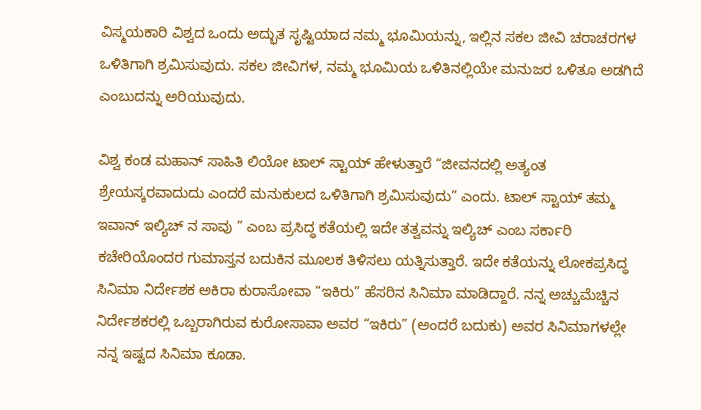ವಿಸ್ಮಯಕಾರಿ ವಿಶ್ವದ ಒಂದು ಅದ್ಭುತ ಸೃಷ್ಟಿಯಾದ ನಮ್ಮ ಭೂಮಿಯನ್ನು, ಇಲ್ಲಿನ ಸಕಲ ಜೀವಿ ಚರಾಚರಗಳ ಒಳಿತಿಗಾಗಿ ಶ್ರಮಿಸುವುದು. ಸಕಲ ಜೀವಿಗಳ, ನಮ್ಮ ಭೂಮಿಯ ಒಳಿತಿನಲ್ಲಿಯೇ ಮನುಜರ ಒಳಿತೂ ಅಡಗಿದೆ ಎಂಬುದನ್ನು ಅರಿಯುವುದು.

ವಿಶ್ವ ಕಂಡ ಮಹಾನ್ ಸಾಹಿತಿ ಲಿಯೋ ಟಾಲ್ ಸ್ಟಾಯ್ ಹೇಳುತ್ತಾರೆ “ಜೀವನದಲ್ಲಿ ಅತ್ಯಂತ ಶ್ರೇಯಸ್ಕರವಾದುದು ಎಂದರೆ ಮನುಕುಲದ ಒಳಿತಿಗಾಗಿ ಶ್ರಮಿಸುವುದು” ಎಂದು. ಟಾಲ್ ಸ್ಟಾಯ್ ತಮ್ಮ ಇವಾನ್ ಇಲ್ಯಿಚ್ ನ ಸಾವು ” ಎಂಬ ಪ್ರಸಿದ್ಧ ಕತೆಯಲ್ಲಿ ಇದೇ ತತ್ವವನ್ನು ಇಲ್ಯಿಚ್ ಎಂಬ ಸರ್ಕಾರಿ ಕಚೇರಿಯೊಂದರ ಗುಮಾಸ್ತನ ಬದುಕಿನ ಮೂಲಕ ತಿಳಿಸಲು ಯತ್ನಿಸುತ್ತಾರೆ. ಇದೇ ಕತೆಯನ್ನು ಲೋಕಪ್ರಸಿದ್ಧ ಸಿನಿಮಾ ನಿರ್ದೇಶಕ ಅಕಿರಾ ಕುರಾಸೋವಾ “ಇಕಿರು” ಹೆಸರಿನ ಸಿನಿಮಾ ಮಾಡಿದ್ದಾರೆ. ನನ್ನ ಅಚ್ಚುಮೆಚ್ಚಿನ ನಿರ್ದೇಶಕರಲ್ಲಿ ಒಬ್ಬರಾಗಿರುವ ಕುರೋಸಾವಾ ಅವರ “ಇಕಿರು” (ಅಂದರೆ ಬದುಕು) ಅವರ ಸಿನಿಮಾಗಳಲ್ಲೇ ನನ್ನ ಇಷ್ಟದ ಸಿನಿಮಾ ಕೂಡಾ.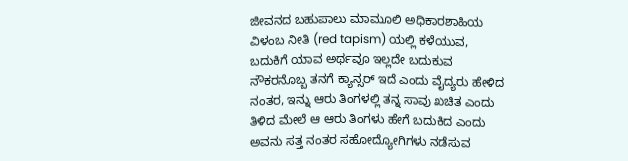ಜೀವನದ ಬಹುಪಾಲು ಮಾಮೂಲಿ ಅಧಿಕಾರಶಾಹಿಯ ವಿಳಂಬ ನೀತಿ (red tapism) ಯಲ್ಲಿ ಕಳೆಯುವ, ಬದುಕಿಗೆ ಯಾವ ಅರ್ಥವೂ ಇಲ್ಲದೇ ಬದುಕುವ ನೌಕರನೊಬ್ಬ ತನಗೆ ಕ್ಯಾನ್ಸರ್ ಇದೆ ಎಂದು ವೈದ್ಯರು ಹೇಳಿದ ನಂತರ, ಇನ್ನು ಆರು ತಿಂಗಳಲ್ಲಿ ತನ್ನ ಸಾವು ಖಚಿತ ಎಂದು ತಿಳಿದ ಮೇಲೆ ಆ ಆರು ತಿಂಗಳು ಹೇಗೆ ಬದುಕಿದ ಎಂದು ಅವನು ಸತ್ತ ನಂತರ ಸಹೋದ್ಯೋಗಿಗಳು ನಡೆಸುವ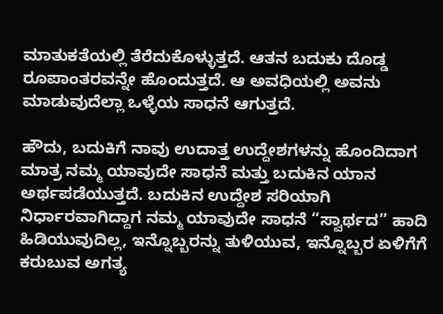ಮಾತುಕತೆಯಲ್ಲಿ ತೆರೆದುಕೊಳ್ಳುತ್ತದೆ. ಆತನ ಬದುಕು ದೊಡ್ಡ ರೂಪಾಂತರವನ್ನೇ ಹೊಂದುತ್ತದೆ. ಆ ಅವಧಿಯಲ್ಲಿ ಅವನು ಮಾಡುವುದೆಲ್ಲಾ ಒಳ್ಳೆಯ ಸಾಧನೆ ಆಗುತ್ತದೆ.

ಹೌದು, ಬದುಕಿಗೆ ನಾವು ಉದಾತ್ತ ಉದ್ದೇಶಗಳನ್ನು ಹೊಂದಿದಾಗ ಮಾತ್ರ ನಮ್ಮ ಯಾವುದೇ ಸಾಧನೆ ಮತ್ತು ಬದುಕಿನ ಯಾನ ಅರ್ಥಪಡೆಯುತ್ತದೆ. ಬದುಕಿನ ಉದ್ದೇಶ ಸರಿಯಾಗಿ ನಿರ್ಧಾರವಾಗಿದ್ದಾಗ ನಮ್ಮ ಯಾವುದೇ ಸಾಧನೆ “ಸ್ವಾರ್ಥದ” ಹಾದಿ ಹಿಡಿಯುವುದಿಲ್ಲ, ಇನ್ನೊಬ್ಬರನ್ನು ತುಳಿಯುವ, ಇನ್ನೊಬ್ಬರ ಏಳಿಗೆಗೆ ಕರುಬುವ ಅಗತ್ಯ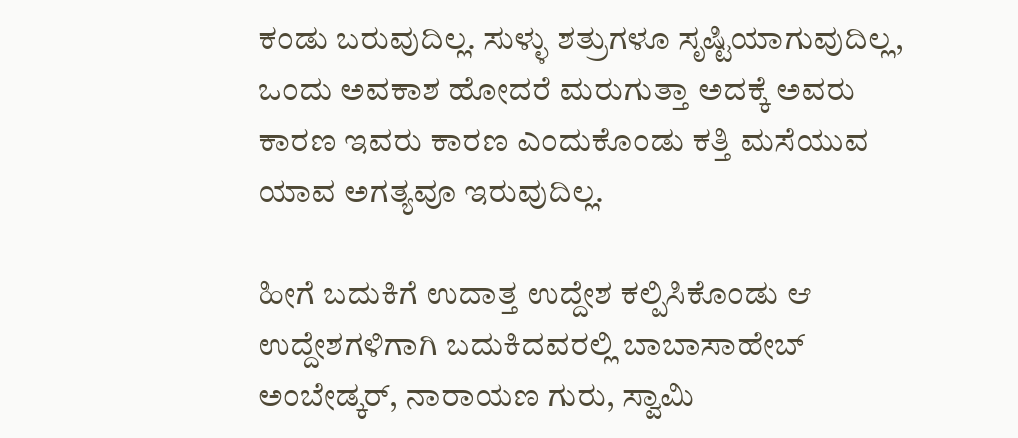ಕಂಡು ಬರುವುದಿಲ್ಲ. ಸುಳ್ಳು ಶತ್ರುಗಳೂ ಸೃಷ್ಟಿಯಾಗುವುದಿಲ್ಲ, ಒಂದು ಅವಕಾಶ ಹೋದರೆ ಮರುಗುತ್ತಾ ಅದಕ್ಕೆ ಅವರು ಕಾರಣ ಇವರು ಕಾರಣ ಎಂದುಕೊಂಡು ಕತ್ತಿ ಮಸೆಯುವ ಯಾವ ಅಗತ್ಯವೂ ಇರುವುದಿಲ್ಲ.

ಹೀಗೆ ಬದುಕಿಗೆ ಉದಾತ್ತ ಉದ್ದೇಶ ಕಲ್ಪಿಸಿಕೊಂಡು ಆ ಉದ್ದೇಶಗಳಿಗಾಗಿ ಬದುಕಿದವರಲ್ಲಿ ಬಾಬಾಸಾಹೇಬ್ ಅಂಬೇಡ್ಕರ್, ನಾರಾಯಣ ಗುರು, ಸ್ವಾಮಿ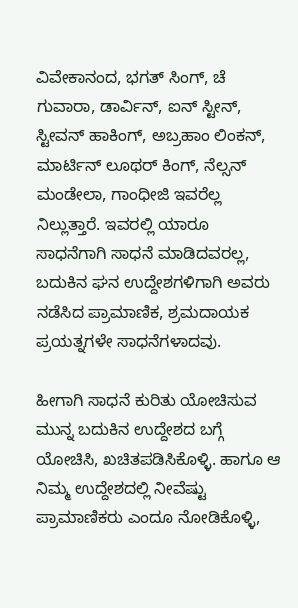ವಿವೇಕಾನಂದ, ಭಗತ್ ಸಿಂಗ್, ಚೆ ಗುವಾರಾ, ಡಾರ್ವಿನ್, ಐನ್ ಸ್ಟೀನ್, ಸ್ಟೀವನ್ ಹಾಕಿಂಗ್, ಅಬ್ರಹಾಂ ಲಿಂಕನ್, ಮಾರ್ಟಿನ್ ಲೂಥರ್ ಕಿಂಗ್, ನೆಲ್ಸನ್ ಮಂಡೇಲಾ, ಗಾಂಧೀಜಿ ಇವರೆಲ್ಲ ನಿಲ್ಲುತ್ತಾರೆ. ಇವರಲ್ಲಿ ಯಾರೂ ಸಾಧನೆಗಾಗಿ ಸಾಧನೆ ಮಾಡಿದವರಲ್ಲ, ಬದುಕಿ‌ನ ಘನ ಉದ್ದೇಶಗಳಿಗಾಗಿ ಅವರು ನಡೆಸಿದ ಪ್ರಾಮಾಣಿಕ, ಶ್ರಮದಾಯಕ ಪ್ರಯತ್ನಗಳೇ ಸಾಧನೆಗಳಾದವು.

ಹೀಗಾಗಿ ಸಾಧನೆ ಕುರಿತು ಯೋಚಿಸುವ ಮುನ್ನ ಬದುಕಿನ ಉದ್ದೇಶದ ಬಗ್ಗೆ ಯೋಚಿಸಿ, ಖಚಿತಪಡಿಸಿಕೊಳ್ಳಿ. ಹಾಗೂ ಆ ನಿಮ್ಮ ಉದ್ದೇಶದಲ್ಲಿ ನೀವೆಷ್ಟು ಪ್ರಾಮಾಣಿಕರು ಎಂದೂ ನೋಡಿಕೊಳ್ಳಿ,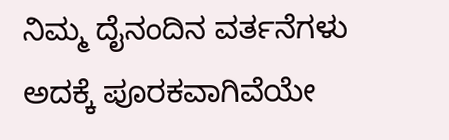ನಿಮ್ಮ ದೈನಂದಿನ ವರ್ತನೆಗಳು ಅದಕ್ಕೆ ಪೂರಕವಾಗಿವೆಯೇ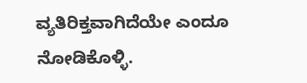ವ್ಯತಿರಿಕ್ತವಾಗಿದೆಯೇ ಎಂದೂ ನೋಡಿಕೊಳ್ಳಿ.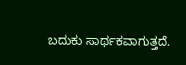ಬದುಕು ಸಾರ್ಥಕವಾಗುತ್ತದೆ.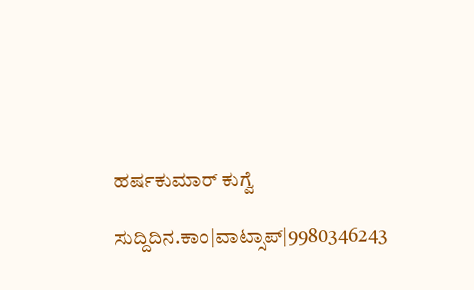ಹರ್ಷಕುಮಾರ್ ಕುಗ್ವೆ

ಸುದ್ದಿದಿನ.ಕಾಂ|ವಾಟ್ಸಾಪ್|9980346243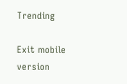Trending

Exit mobile version